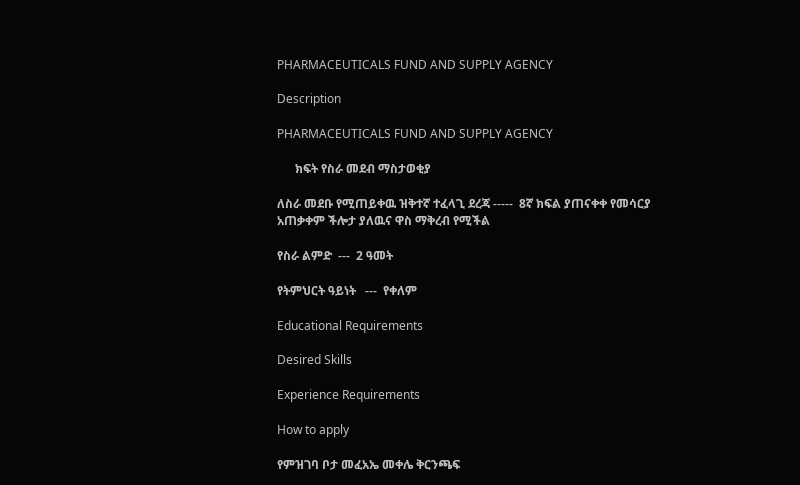PHARMACEUTICALS FUND AND SUPPLY AGENCY

Description

PHARMACEUTICALS FUND AND SUPPLY AGENCY

      ክፍት የስራ መደብ ማስታወቂያ

ለስራ መደቡ የሚጠይቀዉ ዝቅተኛ ተፈላጊ ደረጃ -----  8ኛ ክፍል ያጠናቀቀ የመሳርያ አጠቃቀም ችሎታ ያለዉና ዋስ ማቅረብ የሚችል

የስራ ልምድ  ---  2 ዓመት

የትምህርት ዓይነት   ---  የቀለም

Educational Requirements

Desired Skills

Experience Requirements

How to apply

የምዝገባ ቦታ መፈአኤ መቀሌ ቅርንጫፍ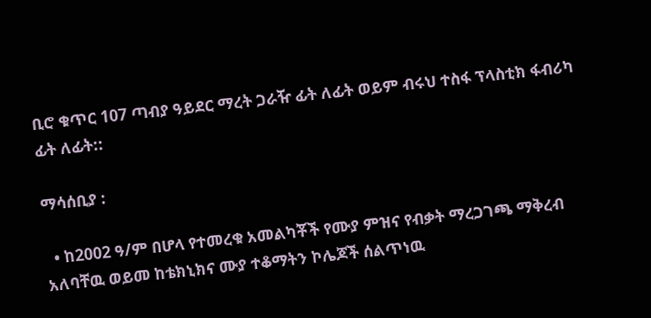ቢሮ ቁጥር 107 ጣብያ ዓይደር ማረት ጋራዥ ፊት ለፊት ወይም ብሩህ ተስፋ ፕላስቲክ ፋብሪካ ፊት ለፊት::

ማሳሰቢያ :

  • ከ2002 ዓ/ም በሆላ የተመረቁ አመልካቾች የሙያ ምዝና የብቃት ማረጋገጫ ማቅረብ አለባቸዉ ወይመ ከቴክኒክና ሙያ ተቆማትን ኮሌጆች ሰልጥነዉ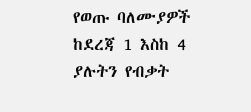የወጡ ባለሙያዎች ከደረጃ 1 እስከ 4 ያሉትን የብቃት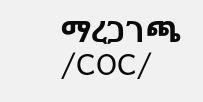ማረጋገጫ /COC/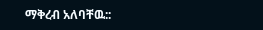ማቅረብ አለባቸዉ::